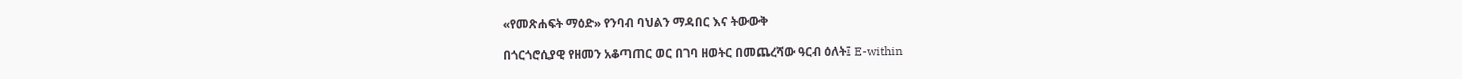«የመጽሐፍት ማዕድ» የንባብ ባህልን ማዳበር እና ትውውቅ

በጎርጎሮሲያዊ የዘመን አቆጣጠር ወር በገባ ዘወትር በመጨረሻው ዓርብ ዕለት፤ E-within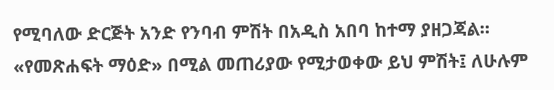የሚባለው ድርጅት አንድ የንባብ ምሽት በአዲስ አበባ ከተማ ያዘጋጃል። «የመጽሐፍት ማዕድ» በሚል መጠሪያው የሚታወቀው ይህ ምሽት፤ ለሁሉም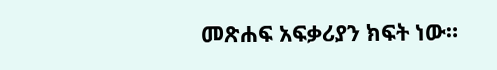መጽሐፍ አፍቃሪያን ክፍት ነው።